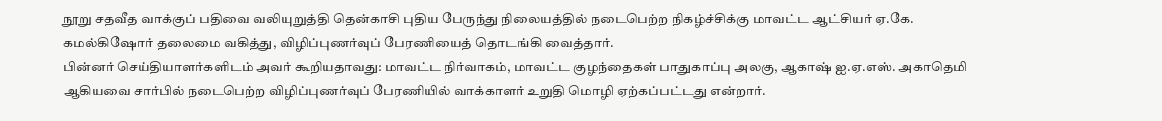நூறு சதவீத வாக்குப் பதிவை வலியுறுத்தி தென்காசி புதிய பேருந்து நிலையத்தில் நடைபெற்ற நிகழ்ச்சிக்கு மாவட்ட ஆட்சியர் ஏ.கே. கமல்கிஷோர் தலைமை வகித்து, விழிப்புணர்வுப் பேரணியைத் தொடங்கி வைத்தார்.
பின்னர் செய்தியாளர்களிடம் அவர் கூறியதாவது: மாவட்ட நிர்வாகம், மாவட்ட குழந்தைகள் பாதுகாப்பு அலகு, ஆகாஷ் ஐ.ஏ.எஸ். அகாதெமி ஆகியவை சார்பில் நடைபெற்ற விழிப்புணர்வுப் பேரணியில் வாக்காளர் உறுதி மொழி ஏற்கப்பட்டது என்றார்.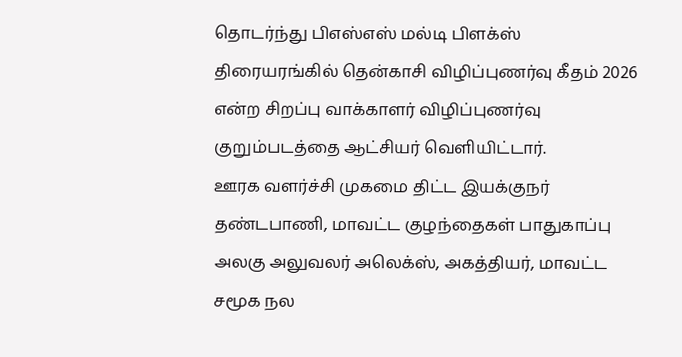தொடர்ந்து பிஎஸ்எஸ் மல்டி பிளக்ஸ் திரையரங்கில் தென்காசி விழிப்புணர்வு கீதம் 2026 என்ற சிறப்பு வாக்காளர் விழிப்புணர்வு குறும்படத்தை ஆட்சியர் வெளியிட்டார்.
ஊரக வளர்ச்சி முகமை திட்ட இயக்குநர் தண்டபாணி, மாவட்ட குழந்தைகள் பாதுகாப்பு அலகு அலுவலர் அலெக்ஸ், அகத்தியர், மாவட்ட சமூக நல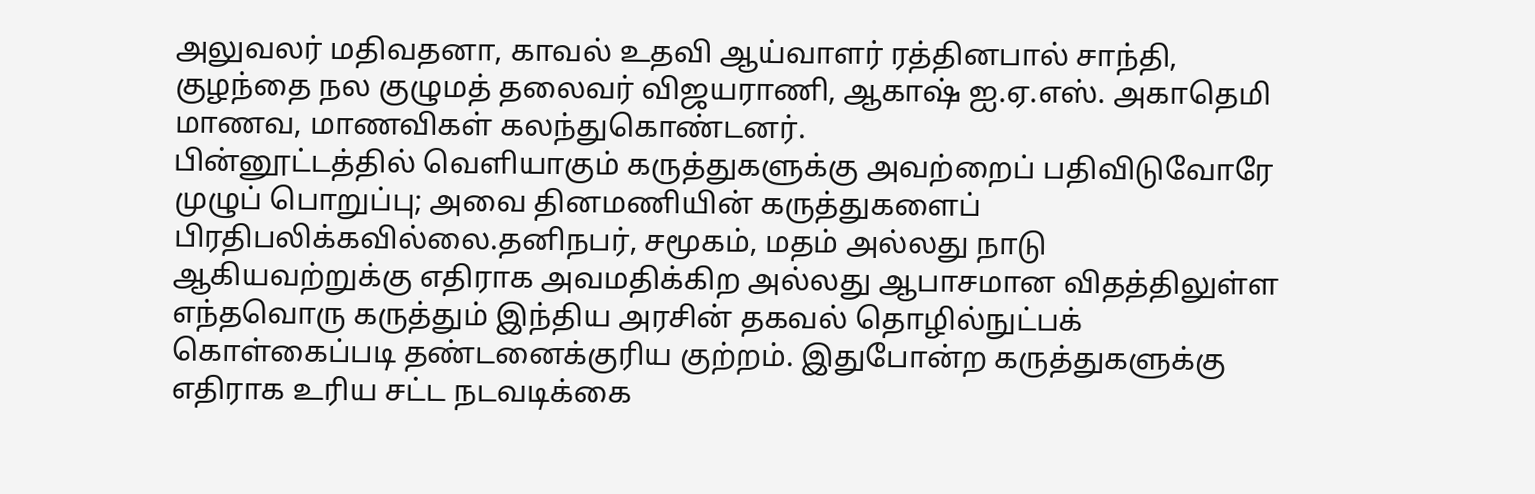அலுவலர் மதிவதனா, காவல் உதவி ஆய்வாளர் ரத்தினபால் சாந்தி, குழந்தை நல குழுமத் தலைவர் விஜயராணி, ஆகாஷ் ஐ.ஏ.எஸ். அகாதெமி மாணவ, மாணவிகள் கலந்துகொண்டனர்.
பின்னூட்டத்தில் வெளியாகும் கருத்துகளுக்கு அவற்றைப் பதிவிடுவோரே முழுப் பொறுப்பு; அவை தினமணியின் கருத்துகளைப் பிரதிபலிக்கவில்லை.தனிநபர், சமூகம், மதம் அல்லது நாடு ஆகியவற்றுக்கு எதிராக அவமதிக்கிற அல்லது ஆபாசமான விதத்திலுள்ள எந்தவொரு கருத்தும் இந்திய அரசின் தகவல் தொழில்நுட்பக் கொள்கைப்படி தண்டனைக்குரிய குற்றம். இதுபோன்ற கருத்துகளுக்கு எதிராக உரிய சட்ட நடவடிக்கை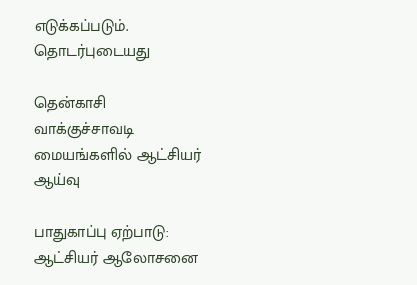எடுக்கப்படும்.
தொடர்புடையது

தென்காசி வாக்குச்சாவடி மையங்களில் ஆட்சியர் ஆய்வு

பாதுகாப்பு ஏற்பாடு: ஆட்சியர் ஆலோசனை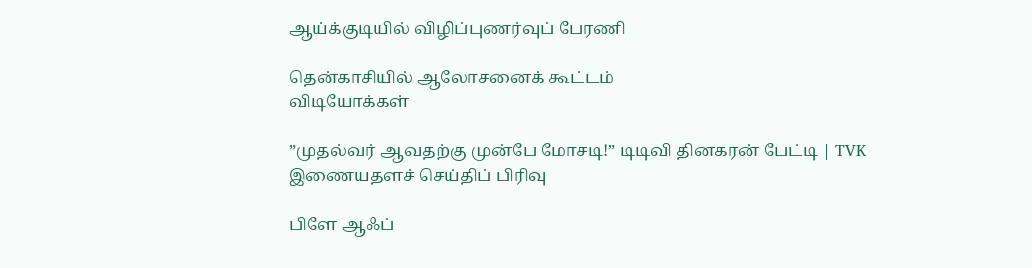ஆய்க்குடியில் விழிப்புணர்வுப் பேரணி

தென்காசியில் ஆலோசனைக் கூட்டம்
விடியோக்கள்

”முதல்வர் ஆவதற்கு முன்பே மோசடி!” டிடிவி தினகரன் பேட்டி | TVK
இணையதளச் செய்திப் பிரிவு

பிளே ஆஃப்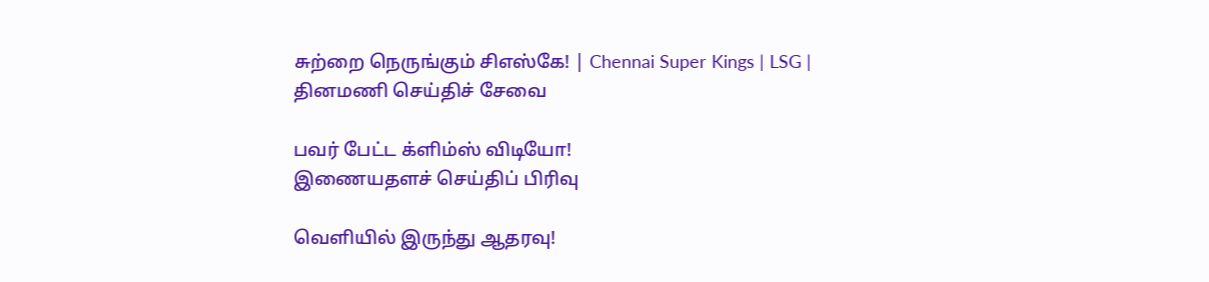சுற்றை நெருங்கும் சிஎஸ்கே! | Chennai Super Kings | LSG |
தினமணி செய்திச் சேவை

பவர் பேட்ட க்ளிம்ஸ் விடியோ!
இணையதளச் செய்திப் பிரிவு

வெளியில் இருந்து ஆதரவு!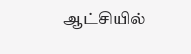ஆட்சியில்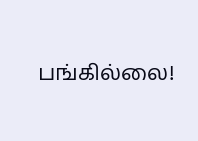பங்கில்லை!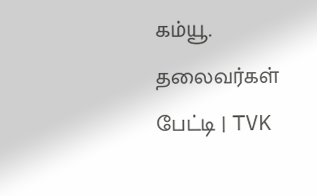கம்யூ. தலைவர்கள் பேட்டி | TVK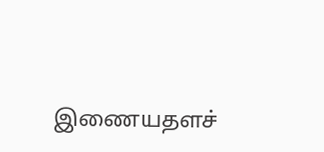இணையதளச்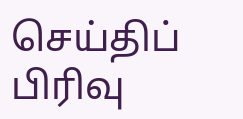செய்திப் பிரிவு